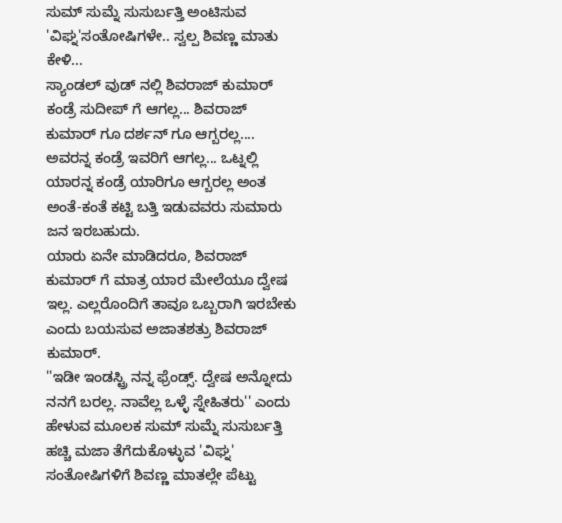ಸುಮ್ ಸುಮ್ನೆ ಸುಸುರ್ಬತ್ತಿ ಅಂಟಿಸುವ 'ವಿಘ್ನ'ಸಂತೋಷಿಗಳೇ.. ಸ್ವಲ್ಪ ಶಿವಣ್ಣ ಮಾತು ಕೇಳಿ...
ಸ್ಯಾಂಡಲ್ ವುಡ್ ನಲ್ಲಿ ಶಿವರಾಜ್ ಕುಮಾರ್ ಕಂಡ್ರೆ ಸುದೀಪ್ ಗೆ ಆಗಲ್ಲ... ಶಿವರಾಜ್ ಕುಮಾರ್ ಗೂ ದರ್ಶನ್ ಗೂ ಆಗ್ಬರಲ್ಲ.... ಅವರನ್ನ ಕಂಡ್ರೆ ಇವರಿಗೆ ಆಗಲ್ಲ... ಒಟ್ನಲ್ಲಿ ಯಾರನ್ನ ಕಂಡ್ರೆ ಯಾರಿಗೂ ಆಗ್ಬರಲ್ಲ ಅಂತ ಅಂತೆ-ಕಂತೆ ಕಟ್ಟಿ ಬತ್ತಿ ಇಡುವವರು ಸುಮಾರು ಜನ ಇರಬಹುದು.
ಯಾರು ಏನೇ ಮಾಡಿದರೂ, ಶಿವರಾಜ್ ಕುಮಾರ್ ಗೆ ಮಾತ್ರ ಯಾರ ಮೇಲೆಯೂ ದ್ವೇಷ ಇಲ್ಲ. ಎಲ್ಲರೊಂದಿಗೆ ತಾವೂ ಒಬ್ಬರಾಗಿ ಇರಬೇಕು ಎಂದು ಬಯಸುವ ಅಜಾತಶತ್ರು ಶಿವರಾಜ್ ಕುಮಾರ್.
''ಇಡೀ ಇಂಡಸ್ಟ್ರಿ ನನ್ನ ಫ್ರೆಂಡ್ಸ್. ದ್ವೇಷ ಅನ್ನೋದು ನನಗೆ ಬರಲ್ಲ. ನಾವೆಲ್ಲ ಒಳ್ಳೆ ಸ್ನೇಹಿತರು'' ಎಂದು ಹೇಳುವ ಮೂಲಕ ಸುಮ್ ಸುಮ್ನೆ ಸುಸುರ್ಬತ್ತಿ ಹಚ್ಚಿ ಮಜಾ ತೆಗೆದುಕೊಳ್ಳುವ 'ವಿಘ್ನ' ಸಂತೋಷಿಗಳಿಗೆ ಶಿವಣ್ಣ ಮಾತಲ್ಲೇ ಪೆಟ್ಟು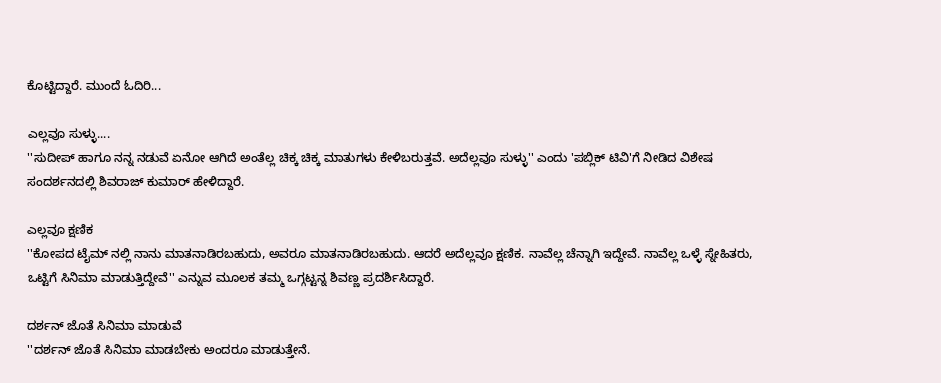ಕೊಟ್ಟಿದ್ದಾರೆ. ಮುಂದೆ ಓದಿರಿ...

ಎಲ್ಲವೂ ಸುಳ್ಳು....
''ಸುದೀಪ್ ಹಾಗೂ ನನ್ನ ನಡುವೆ ಏನೋ ಆಗಿದೆ ಅಂತೆಲ್ಲ ಚಿಕ್ಕ ಚಿಕ್ಕ ಮಾತುಗಳು ಕೇಳಿಬರುತ್ತವೆ. ಅದೆಲ್ಲವೂ ಸುಳ್ಳು'' ಎಂದು 'ಪಬ್ಲಿಕ್ ಟಿವಿ'ಗೆ ನೀಡಿದ ವಿಶೇಷ ಸಂದರ್ಶನದಲ್ಲಿ ಶಿವರಾಜ್ ಕುಮಾರ್ ಹೇಳಿದ್ದಾರೆ.

ಎಲ್ಲವೂ ಕ್ಷಣಿಕ
''ಕೋಪದ ಟೈಮ್ ನಲ್ಲಿ ನಾನು ಮಾತನಾಡಿರಬಹುದು, ಅವರೂ ಮಾತನಾಡಿರಬಹುದು. ಆದರೆ ಅದೆಲ್ಲವೂ ಕ್ಷಣಿಕ. ನಾವೆಲ್ಲ ಚೆನ್ನಾಗಿ ಇದ್ದೇವೆ. ನಾವೆಲ್ಲ ಒಳ್ಳೆ ಸ್ನೇಹಿತರು, ಒಟ್ಟಿಗೆ ಸಿನಿಮಾ ಮಾಡುತ್ತಿದ್ದೇವೆ'' ಎನ್ನುವ ಮೂಲಕ ತಮ್ಮ ಒಗ್ಗಟ್ಟನ್ನ ಶಿವಣ್ಣ ಪ್ರದರ್ಶಿಸಿದ್ದಾರೆ.

ದರ್ಶನ್ ಜೊತೆ ಸಿನಿಮಾ ಮಾಡುವೆ
''ದರ್ಶನ್ ಜೊತೆ ಸಿನಿಮಾ ಮಾಡಬೇಕು ಅಂದರೂ ಮಾಡುತ್ತೇನೆ.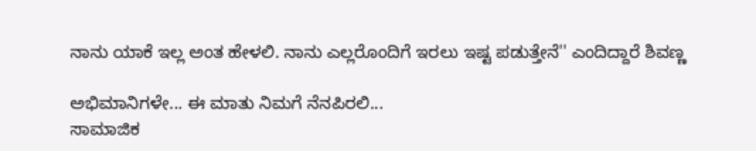ನಾನು ಯಾಕೆ ಇಲ್ಲ ಅಂತ ಹೇಳಲಿ. ನಾನು ಎಲ್ಲರೊಂದಿಗೆ ಇರಲು ಇಷ್ಟ ಪಡುತ್ತೇನೆ'' ಎಂದಿದ್ದಾರೆ ಶಿವಣ್ಣ

ಅಭಿಮಾನಿಗಳೇ... ಈ ಮಾತು ನಿಮಗೆ ನೆನಪಿರಲಿ...
ಸಾಮಾಜಿಕ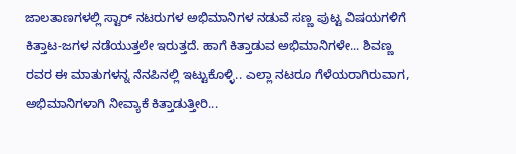ಜಾಲತಾಣಗಳಲ್ಲಿ ಸ್ಟಾರ್ ನಟರುಗಳ ಅಭಿಮಾನಿಗಳ ನಡುವೆ ಸಣ್ಣ ಪುಟ್ಟ ವಿಷಯಗಳಿಗೆ ಕಿತ್ತಾಟ-ಜಗಳ ನಡೆಯುತ್ತಲೇ ಇರುತ್ತದೆ. ಹಾಗೆ ಕಿತ್ತಾಡುವ ಅಭಿಮಾನಿಗಳೇ... ಶಿವಣ್ಣ ರವರ ಈ ಮಾತುಗಳನ್ನ ನೆನಪಿನಲ್ಲಿ ಇಟ್ಟುಕೊಳ್ಳಿ.. ಎಲ್ಲಾ ನಟರೂ ಗೆಳೆಯರಾಗಿರುವಾಗ, ಅಭಿಮಾನಿಗಳಾಗಿ ನೀವ್ಯಾಕೆ ಕಿತ್ತಾಡುತ್ತೀರಿ...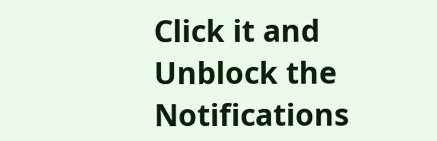Click it and Unblock the Notifications